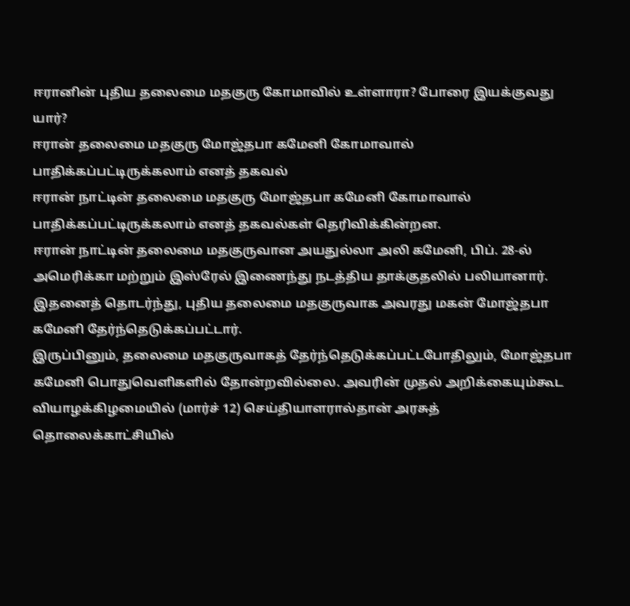ஈரானின் புதிய தலைமை மதகுரு கோமாவில் உள்ளாரா? போரை இயக்குவது யார்?
ஈரான் தலைமை மதகுரு மோஜ்தபா கமேனி கோமாவால் பாதிக்கப்பட்டிருக்கலாம் எனத் தகவல்
ஈரான் நாட்டின் தலைமை மதகுரு மோஜ்தபா கமேனி கோமாவால் பாதிக்கப்பட்டிருக்கலாம் எனத் தகவல்கள் தெரிவிக்கின்றன.
ஈரான் நாட்டின் தலைமை மதகுருவான அயதுல்லா அலி கமேனி, பிப். 28-ல் அமெரிக்கா மற்றும் இஸ்ரேல் இணைந்து நடத்திய தாக்குதலில் பலியானார். இதனைத் தொடர்ந்து, புதிய தலைமை மதகுருவாக அவரது மகன் மோஜ்தபா கமேனி தேர்ந்தெடுக்கப்பட்டார்.
இருப்பினும், தலைமை மதகுருவாகத் தேர்ந்தெடுக்கப்பட்டபோதிலும், மோஜ்தபா கமேனி பொதுவெளிகளில் தோன்றவில்லை. அவரின் முதல் அறிக்கையும்கூட வியாழக்கிழமையில் (மார்ச் 12) செய்தியாளரால்தான் அரசுத் தொலைக்காட்சியில்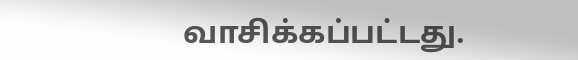வாசிக்கப்பட்டது.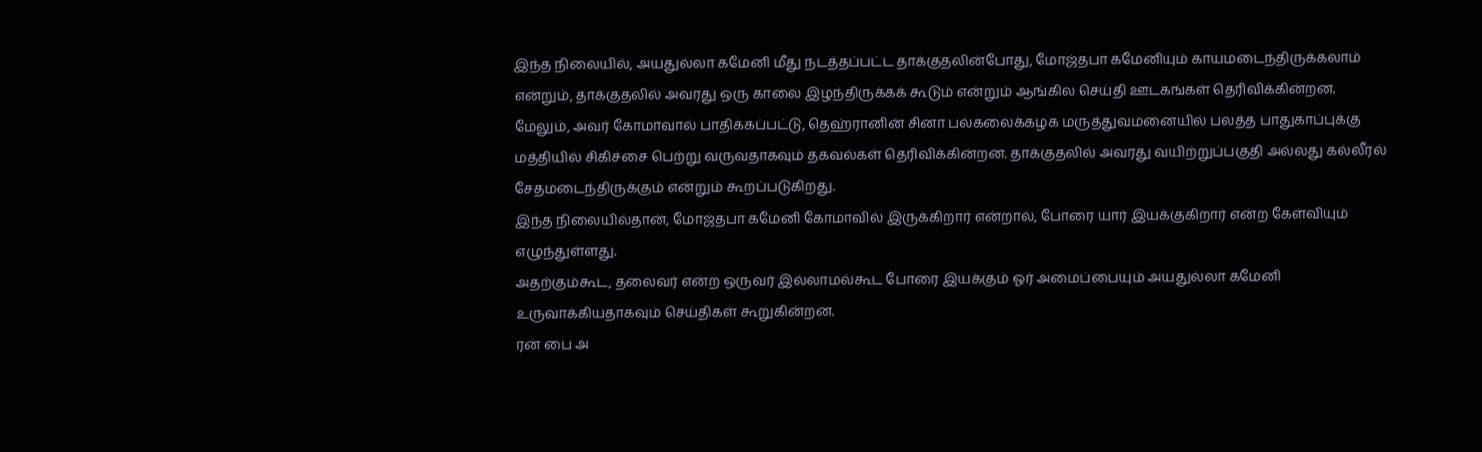இந்த நிலையில், அயதுல்லா கமேனி மீது நடத்தப்பட்ட தாக்குதலின்போது, மோஜ்தபா கமேனியும் காயமடைந்திருக்கலாம் என்றும், தாக்குதலில் அவரது ஒரு காலை இழந்திருக்கக் கூடும் என்றும் ஆங்கில செய்தி ஊடகங்கள் தெரிவிக்கின்றன.
மேலும், அவர் கோமாவால் பாதிக்கப்பட்டு, தெஹ்ரானின் சினா பல்கலைக்கழக மருத்துவமனையில் பலத்த பாதுகாப்புக்கு மத்தியில் சிகிச்சை பெற்று வருவதாகவும் தகவல்கள் தெரிவிக்கின்றன. தாக்குதலில் அவரது வயிற்றுப்பகுதி அல்லது கல்லீரல் சேதமடைந்திருக்கும் என்றும் கூறப்படுகிறது.
இந்த நிலையில்தான், மோஜ்தபா கமேனி கோமாவில் இருக்கிறார் என்றால், போரை யார் இயக்குகிறார் என்ற கேள்வியும் எழுந்துள்ளது.
அதற்கும்கூட, தலைவர் என்ற ஒருவர் இல்லாமல்கூட போரை இயக்கும் ஓர் அமைப்பையும் அயதுல்லா கமேனி உருவாக்கியதாகவும் செய்திகள் கூறுகின்றன.
ரன் பை அ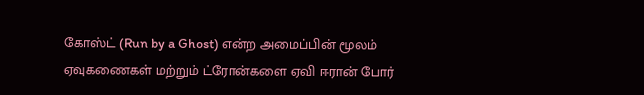கோஸ்ட் (Run by a Ghost) என்ற அமைப்பின் மூலம் ஏவுகணைகள் மற்றும் ட்ரோன்களை ஏவி ஈரான் போர்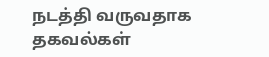நடத்தி வருவதாக தகவல்கள்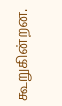கூறுகின்றன.